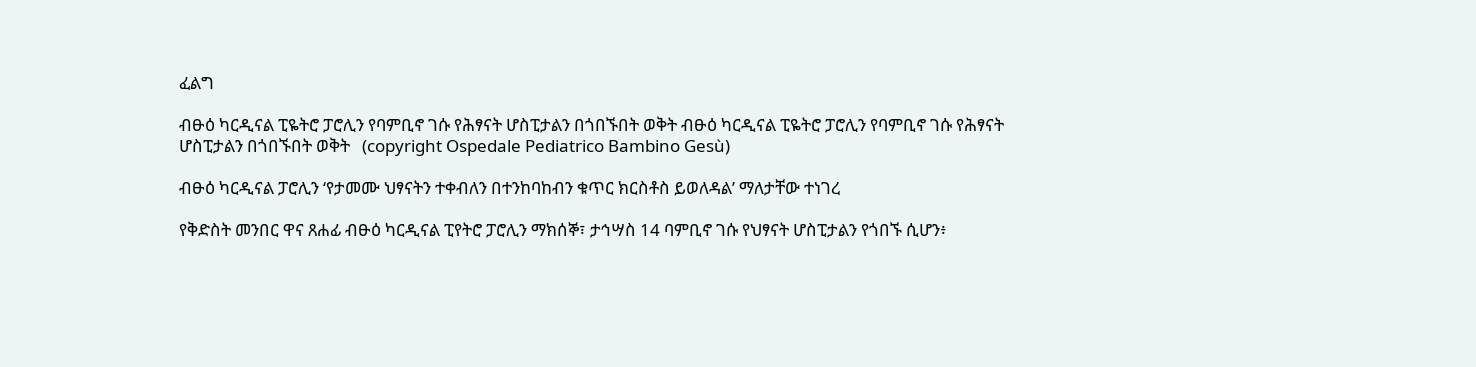ፈልግ

ብፁዕ ካርዲናል ፒዬትሮ ፓሮሊን የባምቢኖ ገሱ የሕፃናት ሆስፒታልን በጎበኙበት ወቅት ብፁዕ ካርዲናል ፒዬትሮ ፓሮሊን የባምቢኖ ገሱ የሕፃናት ሆስፒታልን በጎበኙበት ወቅት   (copyright Ospedale Pediatrico Bambino Gesù)

ብፁዕ ካርዲናል ፓሮሊን ‘የታመሙ ህፃናትን ተቀብለን በተንከባከብን ቁጥር ክርስቶስ ይወለዳል’ ማለታቸው ተነገረ

የቅድስት መንበር ዋና ጸሐፊ ብፁዕ ካርዲናል ፒየትሮ ፓሮሊን ማክሰኞ፣ ታኅሣስ 14 ባምቢኖ ገሱ የህፃናት ሆስፒታልን የጎበኙ ሲሆን፥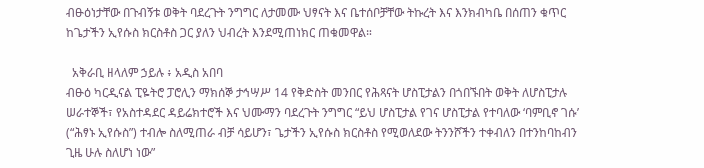ብፁዕነታቸው በጉብኝቱ ወቅት ባደረጉት ንግግር ለታመሙ ህፃናት እና ቤተሰቦቻቸው ትኩረት እና እንክብካቤ በሰጠን ቁጥር ከጌታችን ኢየሱስ ክርስቶስ ጋር ያለን ህብረት እንደሚጠነክር ጠቁመዋል።

  አቅራቢ ዘላለም ኃይሉ ፥ አዲስ አበባ
ብፁዕ ካርዲናል ፒዬትሮ ፓሮሊን ማክሰኞ ታኅሣሥ 14 የቅድስት መንበር የሕጻናት ሆስፒታልን በጎበኙበት ወቅት ለሆስፒታሉ ሠራተኞች፣ የአስተዳደር ዳይሬክተሮች እና ህሙማን ባደረጉት ንግግር “ይህ ሆስፒታል የገና ሆስፒታል የተባለው ‘ባምቢኖ ገሱ’ (“ሕፃኑ ኢየሱስ”) ተብሎ ስለሚጠራ ብቻ ሳይሆን፣ ጌታችን ኢየሱስ ክርስቶስ የሚወለደው ትንንሾችን ተቀብለን በተንከባከብን ጊዜ ሁሉ ስለሆነ ነው”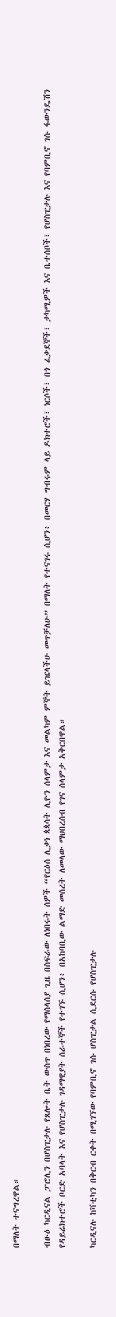በማለት ተናግረዋል።

ብፁዕ ካርዲናል ፓሮሊን በሆስፒታሉ የጸሎት ቤት ውስጥ በነበረው የማሰላሰያ ጊዜ በስፍራው ለነበሩት ሰዎች “የርዕሰ ሊቃነ ጳጳሳት ሊዮን ሰላምታ እና መልካም ምኞት ይዤላችሁ መጥቻለሁ” በማለት የተናገሩ ሲሆን፥ በመርሃ ግብሩም ላይ ዶክተሮች፣ ነርሶች፣ በጎ ፈቃደኞች፣ ታካሚዎች እና ቤተሰቦች፣ የሆስፒታሉ እና የባምቢኖ ገሱ ፋውንዴሽን የዳይሬክተሮች ቦርድ አባላት እና የሆስፒታሉ ገዳማዊያት ሰራተኞች የተገኙ ሲሆን፥ በአከባቢው ልማድ መሰረት ለመላው ማህበረሰብ የገና ሰላምታ አቅርበዋል።

ካርዲናሉ ከቫቲካን በቅርብ ርቀት በሚገኘው የባምቢኖ ገሱ ሆስፒታል ሲደርሱ የሆስፒታሉ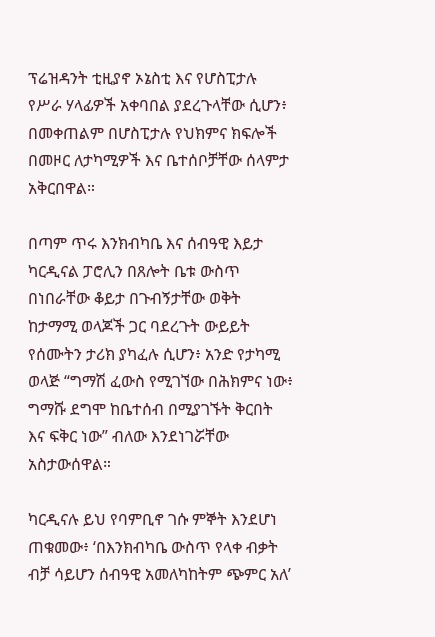ፕሬዝዳንት ቲዚያኖ ኦኔስቲ እና የሆስፒታሉ የሥራ ሃላፊዎች አቀባበል ያደረጉላቸው ሲሆን፥ በመቀጠልም በሆስፒታሉ የህክምና ክፍሎች በመዞር ለታካሚዎች እና ቤተሰቦቻቸው ሰላምታ አቅርበዋል።

በጣም ጥሩ እንክብካቤ እና ሰብዓዊ እይታ
ካርዲናል ፓሮሊን በጸሎት ቤቱ ውስጥ በነበራቸው ቆይታ በጉብኝታቸው ወቅት ከታማሚ ወላጆች ጋር ባደረጉት ውይይት የሰሙትን ታሪክ ያካፈሉ ሲሆን፥ አንድ የታካሚ ወላጅ “ግማሽ ፈውስ የሚገኘው በሕክምና ነው፥ ግማሹ ደግሞ ከቤተሰብ በሚያገኙት ቅርበት እና ፍቅር ነው” ብለው እንደነገሯቸው አስታውሰዋል።

ካርዲናሉ ይህ የባምቢኖ ገሱ ምኞት እንደሆነ ጠቁመው፥ ‘በእንክብካቤ ውስጥ የላቀ ብቃት ብቻ ሳይሆን ሰብዓዊ አመለካከትም ጭምር አለ’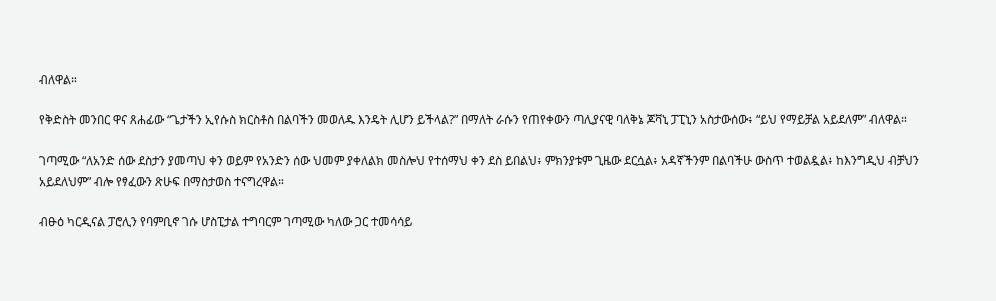ብለዋል።

የቅድስት መንበር ዋና ጸሐፊው “ጌታችን ኢየሱስ ክርስቶስ በልባችን መወለዱ እንዴት ሊሆን ይችላል?” በማለት ራሱን የጠየቀውን ጣሊያናዊ ባለቅኔ ጆቫኒ ፓፒኒን አስታውሰው፥ “ይህ የማይቻል አይደለም” ብለዋል።

ገጣሚው “ለአንድ ሰው ደስታን ያመጣህ ቀን ወይም የአንድን ሰው ህመም ያቀለልክ መስሎህ የተሰማህ ቀን ደስ ይበልህ፥ ምክንያቱም ጊዜው ደርሷል፥ አዳኛችንም በልባችሁ ውስጥ ተወልዷል፥ ከእንግዲህ ብቻህን አይደለህም” ብሎ የፃፈውን ጽሁፍ በማስታወስ ተናግረዋል።

ብፁዕ ካርዲናል ፓሮሊን የባምቢኖ ገሱ ሆስፒታል ተግባርም ገጣሚው ካለው ጋር ተመሳሳይ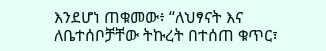እንደሆነ ጠቁመው፥ “ለህፃናት እና ለቤተሰቦቻቸው ትኩረት በተሰጠ ቁጥር፣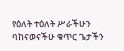የዕለት ተዕለት ሥራችሁን ባከናወናችሁ ቁጥር ጌታችን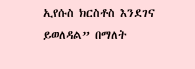ኢየሱስ ክርስቶስ እንደገና ይወለዳል” በማለት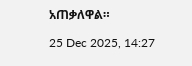አጠቃለዋል።

25 Dec 2025, 14:27